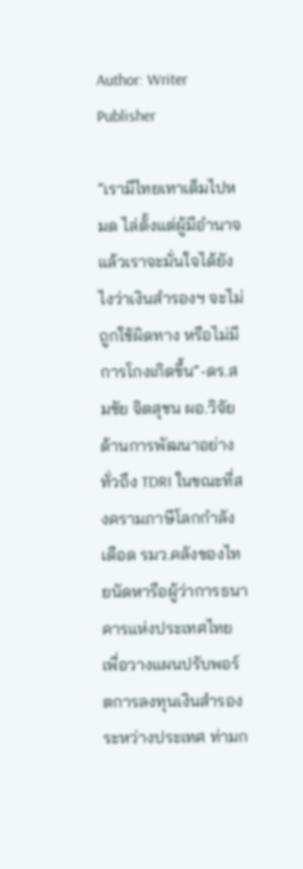Author: Writer Publisher

”เรามีไทยเทาเต็มไปหมด ไล่ตั้งแต่ผู้มีอำนาจ แล้วเราจะมั่นใจได้ยังไงว่าเงินสำรองฯ จะไม่ถูกใช้ผิดทาง หรือไม่มีการโกงเกิดขึ้น“-ดร.สมชัย จิตสุชน ผอ.วิจัย ด้านการพัฒนาอย่างทั่วถึง TDRI ในขณะที่สงครามภาษีโลกกำลังเดือด รมว.คลังของไทยนัดหารือผู้ว่าการธนาคารแห่งประเทศไทย เพื่อวางแผนปรับพอร์ตการลงทุนเงินสำรองระหว่างประเทศ ท่ามก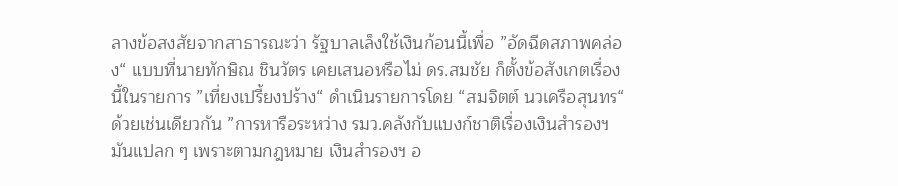ลางข้อสงสัยจากสาธารณะว่า รัฐบาลเล็งใช้เงินก้อนนี้เพื่อ ”อัดฉีดสภาพคล่อง“ แบบที่นายทักษิณ ชินวัตร เคยเสนอหรือไม่ ดร.สมชัย ก็ตั้งข้อสังเกตเรื่องนี้ในรายการ ”เที่ยงเปรี้ยงปร้าง“ ดำเนินรายการโดย “สมจิตต์ นวเครือสุนทร“ ด้วยเช่นเดียวกัน ”การหารือระหว่าง รมว.คลังกับแบงก์ชาติเรื่องเงินสำรองฯ มันแปลก ๆ เพราะตามกฎหมาย เงินสำรองฯ อ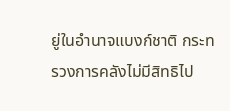ยู่ในอำนาจแบงก์ชาติ กระทรวงการคลังไม่มีสิทธิไป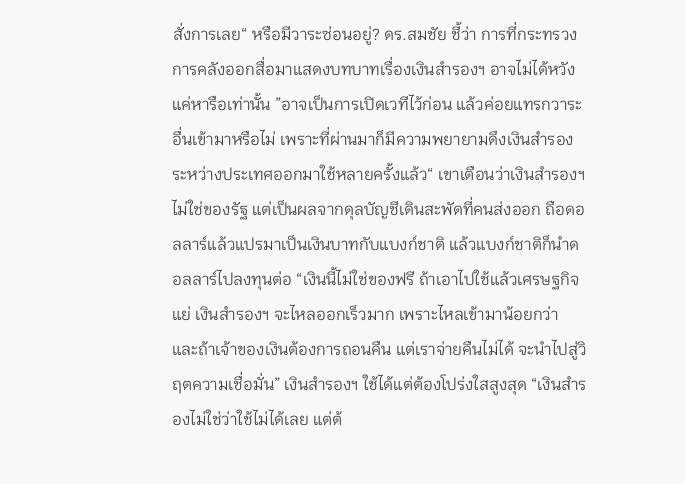สั่งการเลย“ หรือมีวาระซ่อนอยู่? ดร.สมชัย ชี้ว่า การที่กระทรวงการคลังออกสื่อมาแสดงบทบาทเรื่องเงินสำรองฯ อาจไม่ได้หวังแค่หารือเท่านั้น ”อาจเป็นการเปิดเวทีไว้ก่อน แล้วค่อยแทรกวาระอื่นเข้ามาหรือไม่ เพราะที่ผ่านมาก็มีความพยายามดึงเงินสำรองระหว่างประเทศออกมาใช้หลายครั้งแล้ว“ เขาเตือนว่าเงินสำรองฯ ไม่ใช่ของรัฐ แต่เป็นผลจากดุลบัญชีเดินสะพัดที่คนส่งออก ถือดอลลาร์แล้วแปรมาเป็นเงินบาทกับแบงก์ชาติ แล้วแบงก์ชาติก็นำดอลลาร์ไปลงทุนต่อ “เงินนี้ไม่ใช่ของฟรี ถ้าเอาไปใช้แล้วเศรษฐกิจแย่ เงินสำรองฯ จะไหลออกเร็วมาก เพราะไหลเข้ามาน้อยกว่า และถ้าเจ้าของเงินต้องการถอนคืน แต่เราจ่ายคืนไม่ได้ จะนำไปสู่วิฤตความเชื่อมั่น” เงินสำรองฯ ใช้ได้แต่ต้องโปร่งใสสูงสุด “เงินสำรองไม่ใช่ว่าใช้ไม่ได้เลย แต่ต้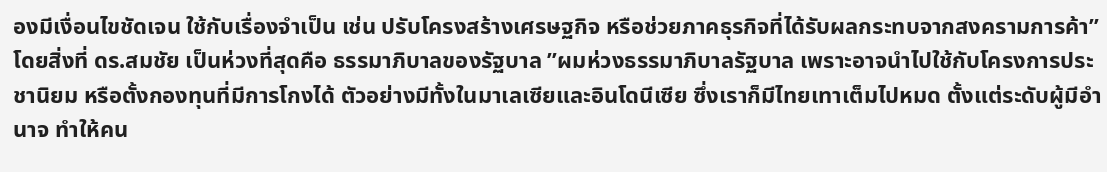องมีเงื่อนไขชัดเจน ใช้กับเรื่องจำเป็น เช่น ปรับโครงสร้างเศรษฐกิจ หรือช่วยภาคธุรกิจที่ได้รับผลกระทบจากสงครามการค้า” โดยสิ่งที่ ดร.สมชัย เป็นห่วงที่สุดคือ ธรรมาภิบาลของรัฐบาล ”ผมห่วงธรรมาภิบาลรัฐบาล เพราะอาจนำไปใช้กับโครงการประชานิยม หรือตั้งกองทุนที่มีการโกงได้ ตัวอย่างมีทั้งในมาเลเซียและอินโดนีเซีย ซึ่งเราก็มีไทยเทาเต็มไปหมด ตั้งแต่ระดับผู้มีอำนาจ ทำให้คน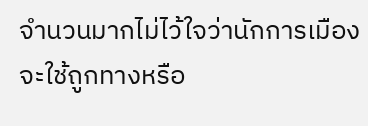จำนวนมากไม่ไว้ใจว่านักการเมืองจะใช้ถูกทางหรือ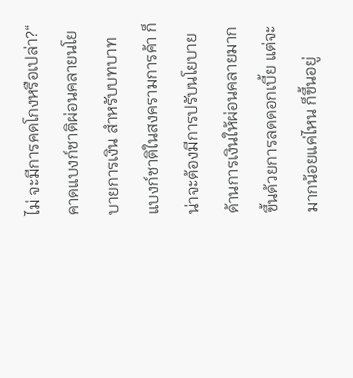ไม่ จะมีการคดโกงหรือเปล่า?“ คาดแบงก์ชาติผ่อนคลายนโยบายการเงิน สำหรับบทบาทแบงก์ชาติในสงครามการค้า ก็น่าจะต้องมีการปรับนโยบายด้านการเงินให้ผ่อนคลายมากขึ้นด้วยการลดดอกเบี้ย แต่จะมากน้อยแค่ไหน ก็ขึ้นอยู่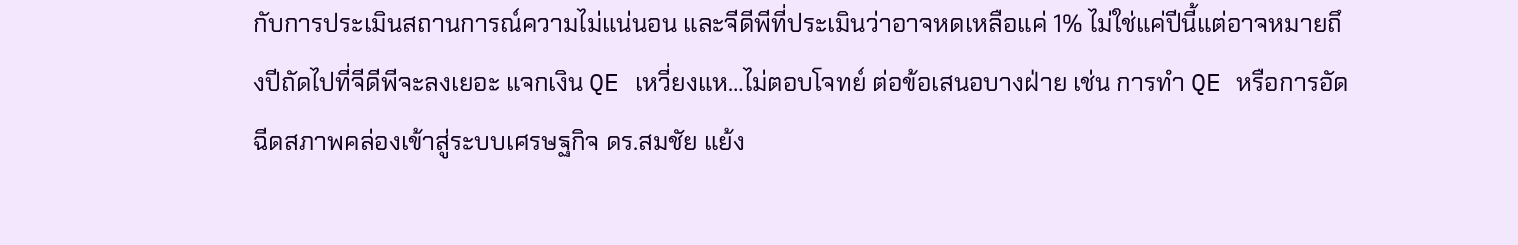กับการประเมินสถานการณ์ความไม่แน่นอน และจีดีพีที่ประเมินว่าอาจหดเหลือแค่ 1% ไม่ใช่แค่ปีนี้แต่อาจหมายถึงปีถัดไปที่จีดีพีจะลงเยอะ แจกเงิน QE เหวี่ยงแห…ไม่ตอบโจทย์ ต่อข้อเสนอบางฝ่าย เช่น การทำ QE หรือการอัดฉีดสภาพคล่องเข้าสู่ระบบเศรษฐกิจ ดร.สมชัย แย้ง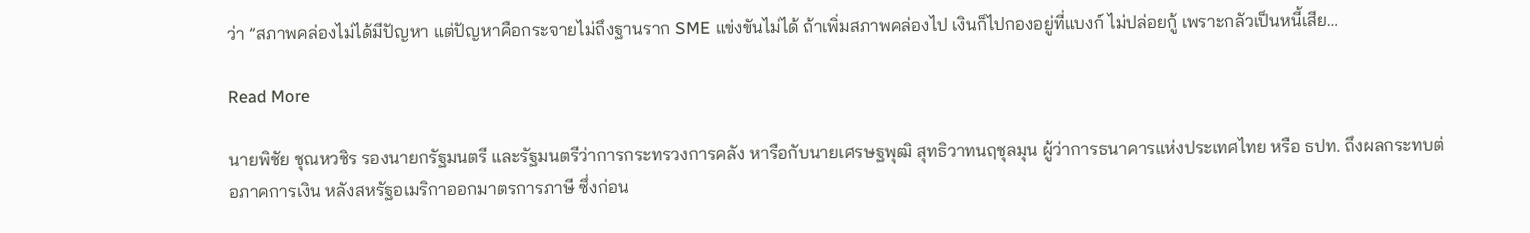ว่า ”สภาพคล่องไม่ได้มีปัญหา แต่ปัญหาคือกระจายไม่ถึงฐานราก SME แข่งขันไม่ได้ ถ้าเพิ่มสภาพคล่องไป เงินก็ไปกองอยู่ที่แบงก์ ไม่ปล่อยกู้ เพราะกลัวเป็นหนี้เสีย…

Read More

นายพิชัย ชุณหวชิร รองนายกรัฐมนตรี และรัฐมนตรีว่าการกระทรวงการคลัง หารือกับนายเศรษฐพุฒิ สุทธิวาทนฤชุลมุน ผู้ว่าการธนาคารแห่งประเทศไทย หรือ ธปท. ถึงผลกระทบต่อภาคการเงิน หลังสหรัฐอเมริกาออกมาตรการภาษี ซึ่งก่อน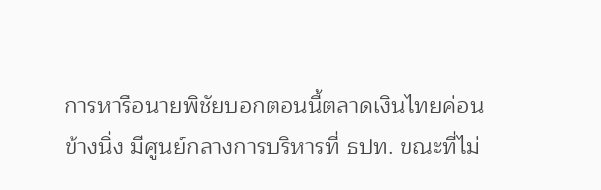การหารือนายพิชัยบอกตอนนี้ตลาดเงินไทยค่อนข้างนิ่ง มีศูนย์กลางการบริหารที่ ธปท. ขณะที่ไม่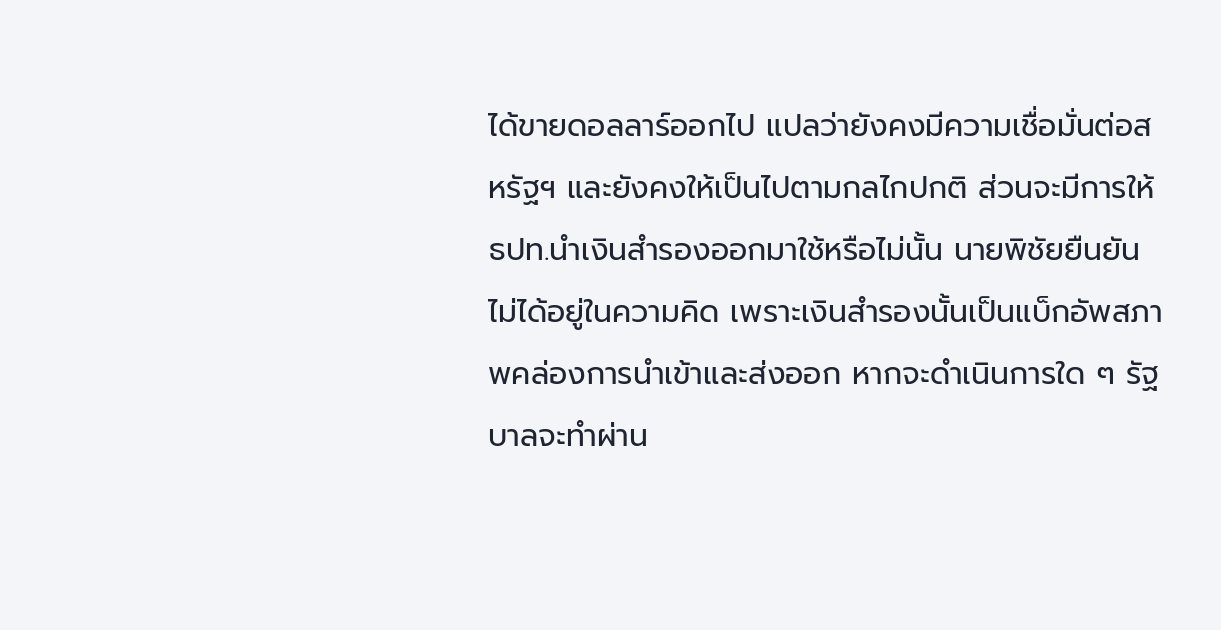ได้ขายดอลลาร์ออกไป แปลว่ายังคงมีความเชื่อมั่นต่อสหรัฐฯ และยังคงให้เป็นไปตามกลไกปกติ ส่วนจะมีการให้ ธปท.นำเงินสำรองออกมาใช้หรือไม่นั้น นายพิชัยยืนยันไม่ได้อยู่ในความคิด เพราะเงินสำรองนั้นเป็นแบ็กอัพสภาพคล่องการนำเข้าและส่งออก หากจะดำเนินการใด ๆ รัฐบาลจะทำผ่าน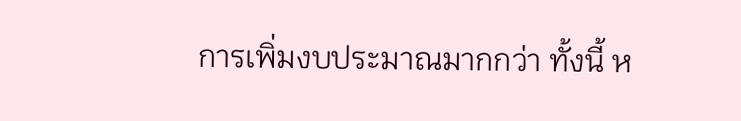การเพิ่มงบประมาณมากกว่า ทั้งนี้ ห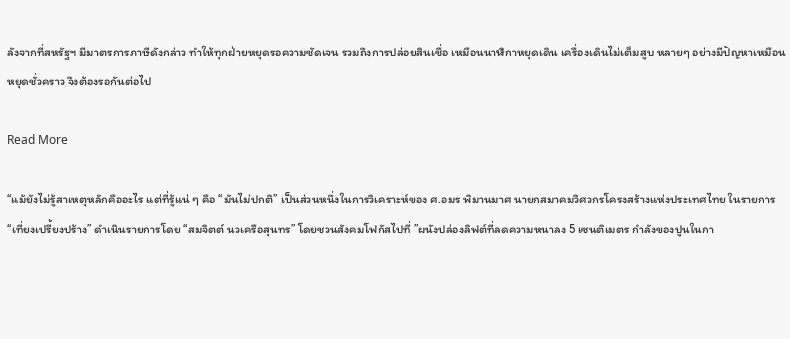ลังจากที่สหรัฐฯ มีมาตรการภาษีดังกล่าว ทำให้ทุกฝ่ายหยุดรอความชัดเจน รวมถึงการปล่อยสินเชื่อ เหมือนนาฬิกาหยุดเดิน เครื่องเดินไม่เต็มสูบ หลายๆ อย่างมีปัญหาเหมือนหยุดชั่วคราว จึงต้องรอกันต่อไป

Read More

“แม้ยังไม่รู้สาเหตุหลักคืออะไร แต่ที่รู้แน่ ๆ คือ “มันไม่ปกติ” เป็นส่วนหนึ่งในการวิเคราะห์ของ ศ.อมร พิมานมาศ นายกสมาคมวิศวกรโครงสร้างแห่งประเทศไทย ในรายการ “เที่ยงเปรี้ยงปร้าง” ดำเนินรายการโดย “สมจิตต์ นวเครือสุนทร” โดยชวนสังคมโฟกัสไปที่ ”ผนังปล่องลิฟต์ที่ลดความหนาลง 5 เซนติเมตร กำลังของปูนในกา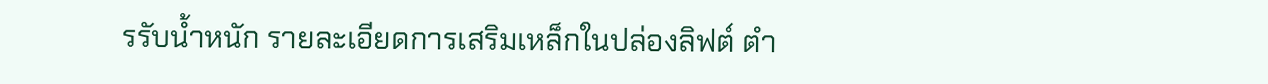รรับน้ำหนัก รายละเอียดการเสริมเหล็กในปล่องลิฟต์ ตำ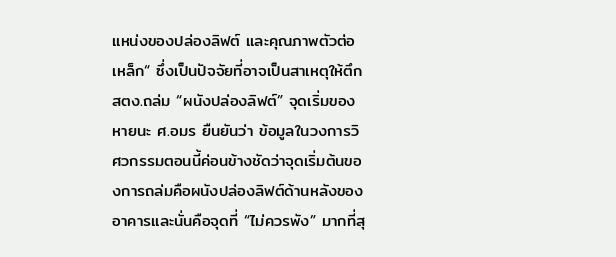แหน่งของปล่องลิฟต์ และคุณภาพตัวต่อเหล็ก“ ซึ่งเป็นปัจจัยที่อาจเป็นสาเหตุให้ตึก สตง.ถล่ม “ผนังปล่องลิฟต์” จุดเริ่มของหายนะ ศ.อมร ยืนยันว่า ข้อมูลในวงการวิศวกรรมตอนนี้ค่อนข้างชัดว่าจุดเริ่มต้นของการถล่มคือผนังปล่องลิฟต์ด้านหลังของอาคารและนั่นคือจุดที่ “ไม่ควรพัง” มากที่สุ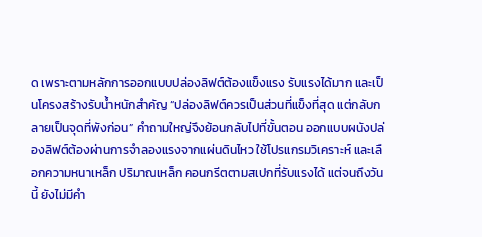ด เพราะตามหลักการออกแบบปล่องลิฟต์ต้องแข็งแรง รับแรงได้มาก และเป็นโครงสร้างรับน้ำหนักสำคัญ “ปล่องลิฟต์ควรเป็นส่วนที่แข็งที่สุด แต่กลับกลายเป็นจุดที่พังก่อน” คำถามใหญ่จึงย้อนกลับไปที่ขั้นตอน ออกแบบผนังปล่องลิฟต์ต้องผ่านการจำลองแรงจากแผ่นดินไหว ใช้โปรแกรมวิเคราะห์ และเลือกความหนาเหล็ก ปริมาณเหล็ก คอนกรีตตามสเปกที่รับแรงได้ แต่จนถึงวันนี้ ยังไม่มีคำ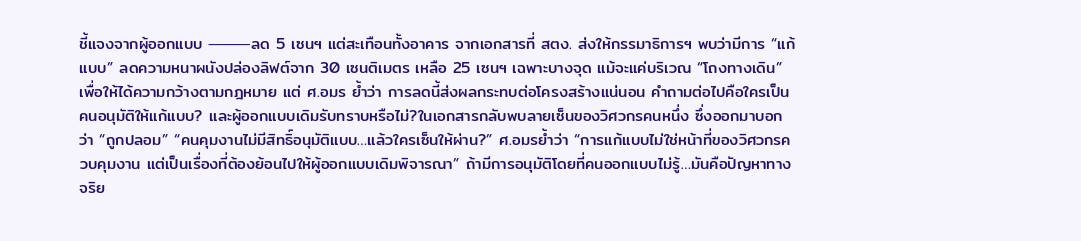ชี้แจงจากผู้ออกแบบ ⸻ลด 5 เซนฯ แต่สะเทือนทั้งอาคาร จากเอกสารที่ สตง. ส่งให้กรรมาธิการฯ พบว่ามีการ “แก้แบบ” ลดความหนาผนังปล่องลิฟต์จาก 30 เซนติเมตร เหลือ 25 เซนฯ เฉพาะบางจุด แม้จะแค่บริเวณ “โถงทางเดิน” เพื่อให้ได้ความกว้างตามกฎหมาย แต่ ศ.อมร ย้ำว่า การลดนี้ส่งผลกระทบต่อโครงสร้างแน่นอน คำถามต่อไปคือใครเป็นคนอนุมัติให้แก้แบบ? และผู้ออกแบบเดิมรับทราบหรือไม่?ในเอกสารกลับพบลายเซ็นของวิศวกรคนหนึ่ง ซึ่งออกมาบอกว่า “ถูกปลอม” “คนคุมงานไม่มีสิทธิ์อนุมัติแบบ…แล้วใครเซ็นให้ผ่าน?” ศ.อมรย้ำว่า “การแก้แบบไม่ใช่หน้าที่ของวิศวกรควบคุมงาน แต่เป็นเรื่องที่ต้องย้อนไปให้ผู้ออกแบบเดิมพิจารณา” ถ้ามีการอนุมัติโดยที่คนออกแบบไม่รู้…มันคือปัญหาทางจริย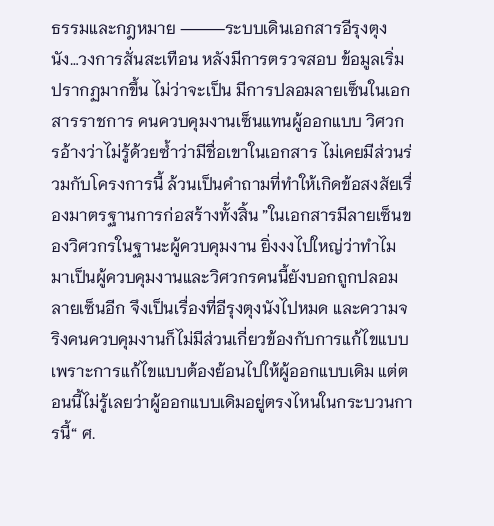ธรรมและกฎหมาย ⸻ระบบเดินเอกสารอีรุงตุงนัง…วงการสั่นสะเทือน หลังมีการตรวจสอบ ข้อมูลเริ่มปรากฏมากขึ้น ไม่ว่าจะเป็น มีการปลอมลายเซ็นในเอกสารราชการ คนควบคุมงานเซ็นแทนผู้ออกแบบ วิศวกรอ้างว่าไม่รู้ด้วยซ้ำว่ามีชื่อเขาในเอกสาร ไม่เคยมีส่วนร่วมกับโครงการนี้ ล้วนเป็นคำถามที่ทำให้เกิดข้อสงสัยเรื่องมาตรฐานการก่อสร้างทั้งสิ้น ”ในเอกสารมีลายเซ็นของวิศวกรในฐานะผู้ควบคุมงาน ยิ่งงงไปใหญ่ว่าทำไมมาเป็นผู้ควบคุมงานและวิศวกรคนนี้ยังบอกถูกปลอมลายเซ็นอีก จึงเป็นเรื่องที่อีรุงตุงนังไปหมด และความจริงคนควบคุมงานก็ไม่มีส่วนเกี่ยวข้องกับการแก้ไขแบบ เพราะการแก้ไขแบบต้องย้อนไปให้ผู้ออกแบบเดิม แต่ตอนนี้ไม่รู้เลยว่าผู้ออกแบบเดิมอยู่ตรงไหนในกระบวนการนี้“ ศ.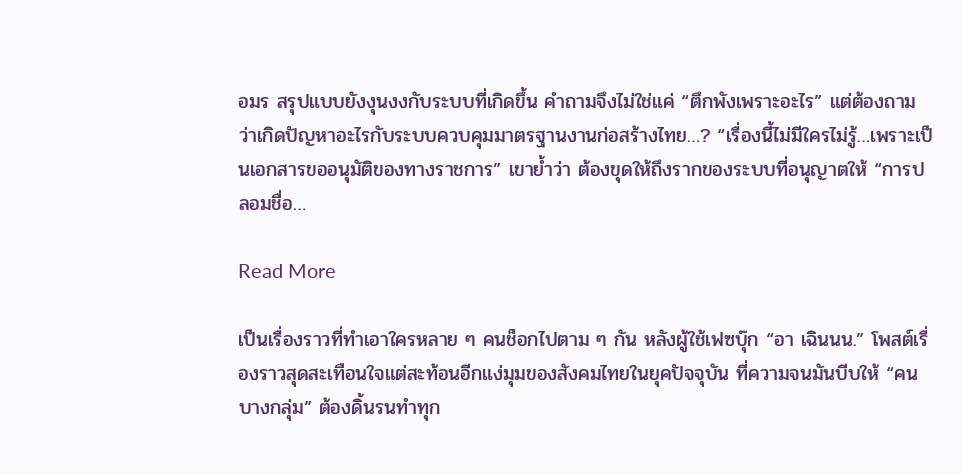อมร สรุปแบบยังงุนงงกับระบบที่เกิดขึ้น คำถามจึงไม่ใช่แค่ “ตึกพังเพราะอะไร” แต่ต้องถามว่าเกิดปัญหาอะไรกับระบบควบคุมมาตรฐานงานก่อสร้างไทย…? “เรื่องนี้ไม่มีใครไม่รู้…เพราะเป็นเอกสารขออนุมัติของทางราชการ” เขาย้ำว่า ต้องขุดให้ถึงรากของระบบที่อนุญาตให้ “การปลอมชื่อ…

Read More

เป็นเรื่องราวที่ทำเอาใครหลาย ๆ คนช็อกไปตาม ๆ กัน หลังผู้ใช้เฟซบุ๊ก “อา เฉินนน.” โพสต์เรื่องราวสุดสะเทือนใจแต่สะท้อนอีกแง่มุมของสังคมไทยในยุคปัจจุบัน ที่ความจนมันบีบให้ “คนบางกลุ่ม” ต้องดิ้นรนทำทุก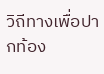วิถีทางเพื่อปากท้อง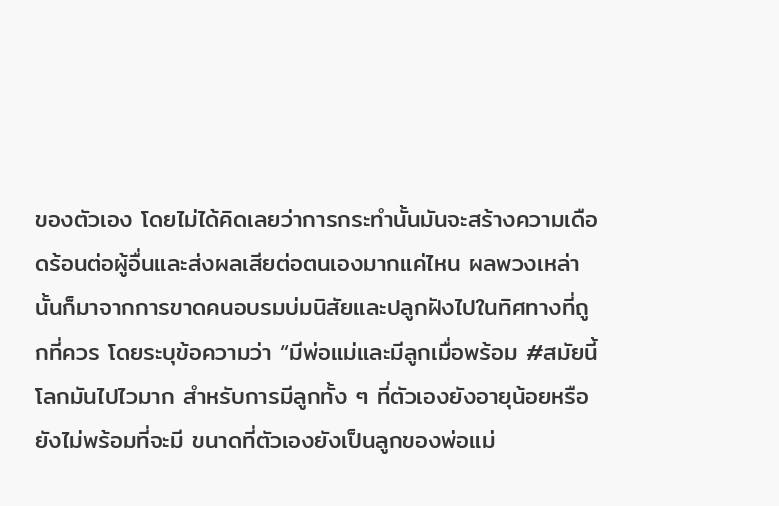ของตัวเอง โดยไม่ได้คิดเลยว่าการกระทำนั้นมันจะสร้างความเดือดร้อนต่อผู้อื่นและส่งผลเสียต่อตนเองมากแค่ไหน ผลพวงเหล่านั้นก็มาจากการขาดคนอบรมบ่มนิสัยและปลูกฝังไปในทิศทางที่ถูกที่ควร โดยระบุข้อความว่า “มีพ่อแม่และมีลูกเมื่อพร้อม #สมัยนี้โลกมันไปไวมาก สำหรับการมีลูกทั้ง ๆ ที่ตัวเองยังอายุน้อยหรือยังไม่พร้อมที่จะมี ขนาดที่ตัวเองยังเป็นลูกของพ่อแม่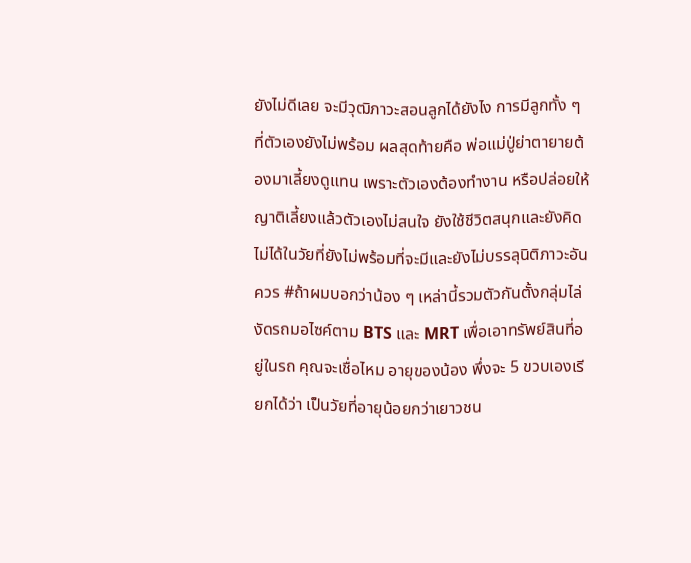ยังไม่ดีเลย จะมีวุฒิภาวะสอนลูกได้ยังไง การมีลูกทั้ง ๆ ที่ตัวเองยังไม่พร้อม ผลสุดท้ายคือ พ่อแม่ปู่ย่าตายายต้องมาเลี้ยงดูแทน เพราะตัวเองต้องทำงาน หรือปล่อยให้ญาติเลี้ยงแล้วตัวเองไม่สนใจ ยังใช้ชีวิตสนุกและยังคิดไม่ได้ในวัยที่ยังไม่พร้อมที่จะมีและยังไม่บรรลุนิติภาวะอันควร #ถ้าผมบอกว่าน้อง ๆ เหล่านี้รวมตัวกันตั้งกลุ่มไล่งัดรถมอไซค์ตาม BTS และ MRT เพื่อเอาทรัพย์สินที่อยู่ในรถ คุณจะเชื่อไหม อายุของน้อง พึ่งจะ 5 ขวบเองเรียกได้ว่า เป็นวัยที่อายุน้อยกว่าเยาวชน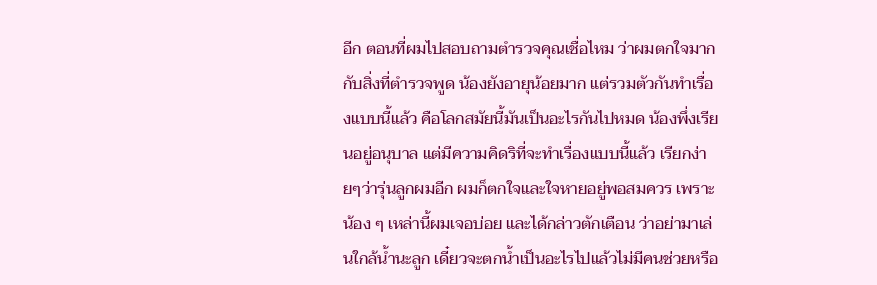อีก ตอนที่ผมไปสอบถามตำรวจคุณเชื่อไหม ว่าผมตกใจมาก กับสิ่งที่ตำรวจพูด น้องยังอายุน้อยมาก แต่รวมตัวกันทำเรื่องแบบนี้แล้ว คือโลกสมัยนี้มันเป็นอะไรกันไปหมด น้องพึ่งเรียนอยู่อนุบาล แต่มีความคิดริที่จะทำเรื่องแบบนี้แล้ว เรียกง่ายๆว่ารุ่นลูกผมอีก ผมก็ตกใจและใจหายอยู่พอสมควร เพราะน้อง ๆ เหล่านี้ผมเจอบ่อย และได้กล่าวตักเตือน ว่าอย่ามาเล่นใกล้น้ำนะลูก เดี๋ยวจะตกน้ำเป็นอะไรไปแล้วไม่มีคนช่วยหรือ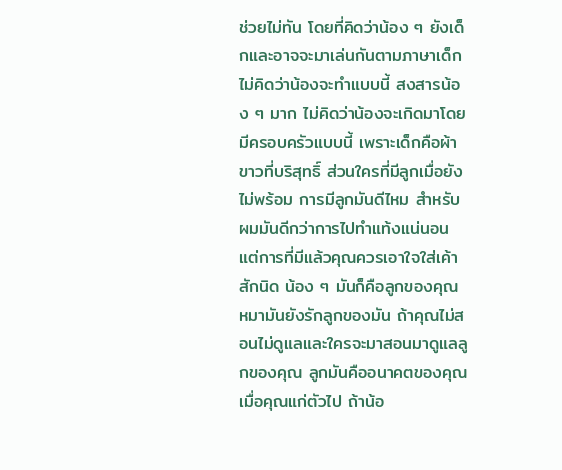ช่วยไม่ทัน โดยที่คิดว่าน้อง ๆ ยังเด็กและอาจจะมาเล่นกันตามภาษาเด็ก ไม่คิดว่าน้องจะทำแบบนี้ สงสารน้อง ๆ มาก ไม่คิดว่าน้องจะเกิดมาโดยมีครอบครัวแบบนี้ เพราะเด็กคือผ้าขาวที่บริสุทธิ์ ส่วนใครที่มีลูกเมื่อยังไม่พร้อม การมีลูกมันดีไหม สำหรับผมมันดีกว่าการไปทำแท้งแน่นอน แต่การที่มีแล้วคุณควรเอาใจใส่เค้าสักนิด น้อง ๆ มันก็คือลูกของคุณ หมามันยังรักลูกของมัน ถ้าคุณไม่สอนไม่ดูแลและใครจะมาสอนมาดูแลลูกของคุณ ลูกมันคืออนาคตของคุณเมื่อคุณแก่ตัวไป ถ้าน้อ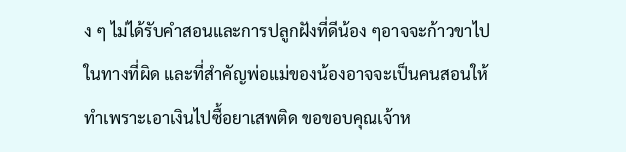ง ๆ ไม่ได้รับคำสอนและการปลูกฝังที่ดีน้อง ๆอาจจะก้าวขาไปในทางที่ผิด และที่สำคัญพ่อแม่ของน้องอาจจะเป็นคนสอนให้ทำเพราะเอาเงินไปซื้อยาเสพติด ขอขอบคุณเจ้าห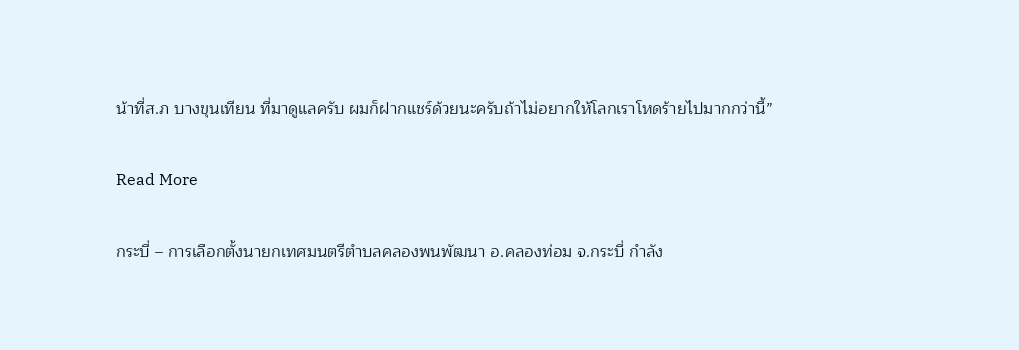น้าที่ส.ภ บางขุนเทียน ที่มาดูแลครับ ผมก็ฝากแชร์ด้วยนะครับถ้าไม่อยากให้โลกเราโหดร้ายไปมากกว่านี้”

Read More

กระบี่ – การเลือกตั้งนายกเทศมนตรีตำบลคลองพนพัฒนา อ.คลองท่อม จ.กระบี่ กำลัง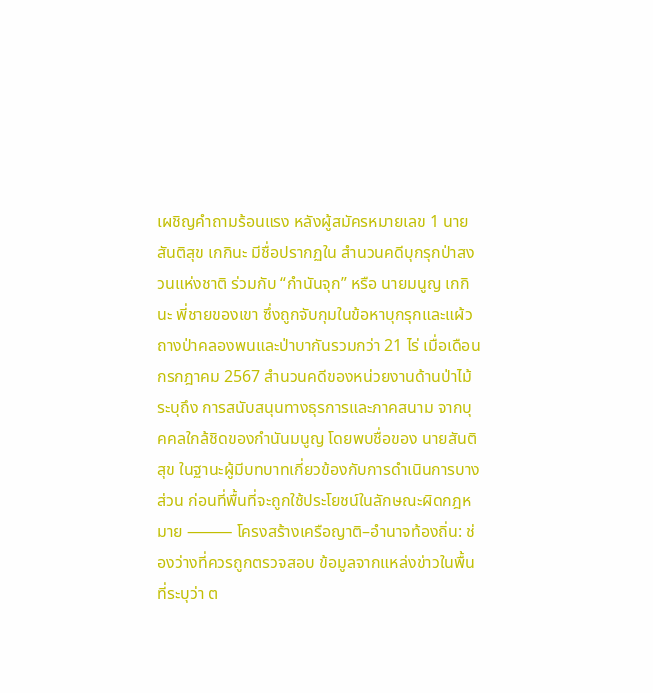เผชิญคำถามร้อนแรง หลังผู้สมัครหมายเลข 1 นายสันติสุข เกกินะ มีชื่อปรากฏใน สำนวนคดีบุกรุกป่าสงวนแห่งชาติ ร่วมกับ “กำนันจุก” หรือ นายมนูญ เกกินะ พี่ชายของเขา ซึ่งถูกจับกุมในข้อหาบุกรุกและแผ้วถางป่าคลองพนและป่าบากันรวมกว่า 21 ไร่ เมื่อเดือนกรกฎาคม 2567 สำนวนคดีของหน่วยงานด้านป่าไม้ระบุถึง การสนับสนุนทางธุรการและภาคสนาม จากบุคคลใกล้ชิดของกำนันมนูญ โดยพบชื่อของ นายสันติสุข ในฐานะผู้มีบทบาทเกี่ยวข้องกับการดำเนินการบางส่วน ก่อนที่พื้นที่จะถูกใช้ประโยชน์ในลักษณะผิดกฎหมาย ⸻ โครงสร้างเครือญาติ–อำนาจท้องถิ่น: ช่องว่างที่ควรถูกตรวจสอบ ข้อมูลจากแหล่งข่าวในพื้นที่ระบุว่า ต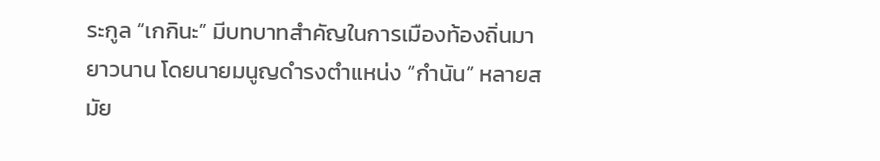ระกูล “เกกินะ” มีบทบาทสำคัญในการเมืองท้องถิ่นมายาวนาน โดยนายมนูญดำรงตำแหน่ง “กำนัน” หลายสมัย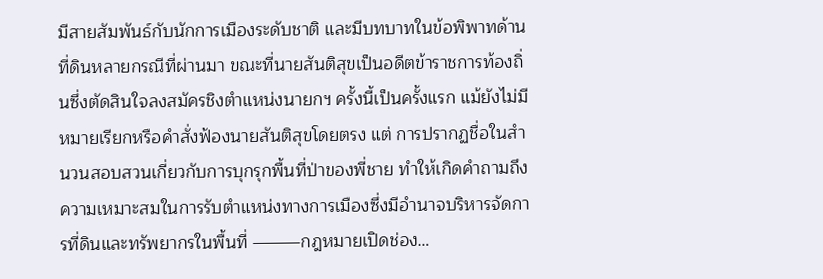มีสายสัมพันธ์กับนักการเมืองระดับชาติ และมีบทบาทในข้อพิพาทด้านที่ดินหลายกรณีที่ผ่านมา ขณะที่นายสันติสุขเป็นอดีตข้าราชการท้องถิ่นซึ่งตัดสินใจลงสมัครชิงตำแหน่งนายกฯ ครั้งนี้เป็นครั้งแรก แม้ยังไม่มีหมายเรียกหรือคำสั่งฟ้องนายสันติสุขโดยตรง แต่ การปรากฏชื่อในสำนวนสอบสวนเกี่ยวกับการบุกรุกพื้นที่ป่าของพี่ชาย ทำให้เกิดคำถามถึง ความเหมาะสมในการรับตำแหน่งทางการเมืองซึ่งมีอำนาจบริหารจัดการที่ดินและทรัพยากรในพื้นที่ ⸻กฎหมายเปิดช่อง…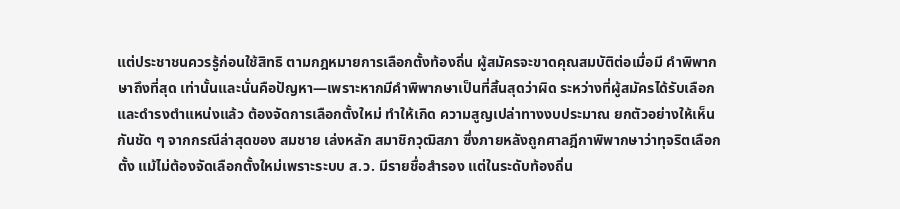แต่ประชาชนควรรู้ก่อนใช้สิทธิ ตามกฎหมายการเลือกตั้งท้องถิ่น ผู้สมัครจะขาดคุณสมบัติต่อเมื่อมี คำพิพากษาถึงที่สุด เท่านั้นและนั่นคือปัญหา—เพราะหากมีคำพิพากษาเป็นที่สิ้นสุดว่าผิด ระหว่างที่ผู้สมัครได้รับเลือกและดำรงตำแหน่งแล้ว ต้องจัดการเลือกตั้งใหม่ ทำให้เกิด ความสูญเปล่าทางงบประมาณ ยกตัวอย่างให้เห็นกันชัด ๆ จากกรณีล่าสุดของ สมชาย เล่งหลัก สมาชิกวุฒิสภา ซึ่งภายหลังถูกศาลฎีกาพิพากษาว่าทุจริตเลือกตั้ง แม้ไม่ต้องจัดเลือกตั้งใหม่เพราะระบบ ส.ว. มีรายชื่อสำรอง แต่ในระดับท้องถิ่น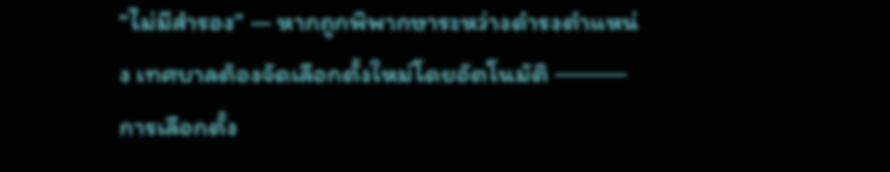“ไม่มีสำรอง” — หากถูกพิพากษาระหว่างดำรงตำแหน่ง เทศบาลต้องจัดเลือกตั้งใหม่โดยอัตโนมัติ ⸻ การเลือกตั้ง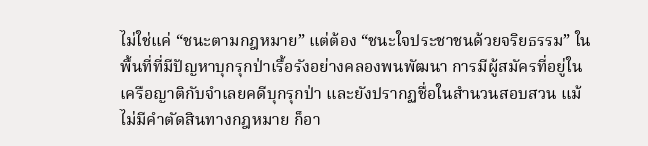ไม่ใช่แค่ “ชนะตามกฎหมาย” แต่ต้อง “ชนะใจประชาชนด้วยจริยธรรม” ในพื้นที่ที่มีปัญหาบุกรุกป่าเรื้อรังอย่างคลองพนพัฒนา การมีผู้สมัครที่อยู่ในเครือญาติกับจำเลยคดีบุกรุกป่า และยังปรากฏชื่อในสำนวนสอบสวน แม้ไม่มีคำตัดสินทางกฎหมาย ก็อา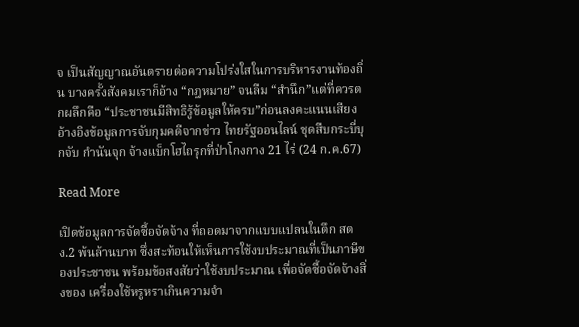จ เป็นสัญญาณอันตรายต่อความโปร่งใสในการบริหารงานท้องถิ่น บางครั้งสังคมเราก็อ้าง “กฎหมาย” จนลืม “สำนึก”แต่ที่ควรตกผลึกคือ “ประชาชนมีสิทธิรู้ข้อมูลให้ครบ”ก่อนลงคะแนนเสียง อ้างอิงข้อมูลการจับกุมคดีจากข่าว ไทยรัฐออนไลน์ ชุดสืบกระบี่บุกจับ กำนันจุก จ้างแบ็กโฮไถรุกที่ป่าโกงกาง 21 ไร่ (24 ก.ค.67)

Read More

เปิดข้อมูลการจัดซื้อจัดจ้าง ที่ถอดมาจากแบบแปลนในตึก สตง.2 พ้นล้านบาท ซึ่งสะท้อนให้เห็นการใช้งบประมาณที่เป็นภาษีของประชาชน พร้อมข้อสงสัยว่าใช้งบประมาณ เพื่อจัดซื้อจัดจ้างสิ่งของ เครื่องใช้หรูหราเกินความจำ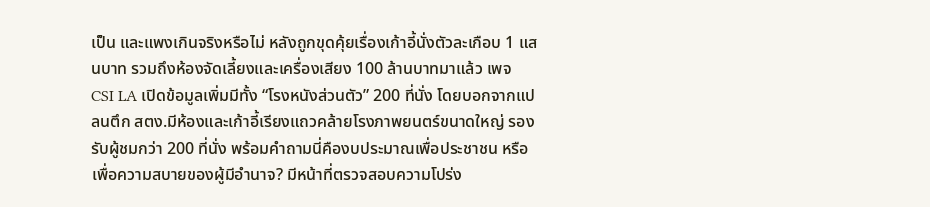เป็น และแพงเกินจริงหรือไม่ หลังถูกขุดคุ้ยเรื่องเก้าอี้นั่งตัวละเกือบ 1 แสนบาท รวมถึงห้องจัดเลี้ยงและเครื่องเสียง 100 ล้านบาทมาแล้ว เพจ CSI LA เปิดข้อมูลเพิ่มมีทั้ง “โรงหนังส่วนตัว” 200 ที่นั่ง โดยบอกจากแปลนตึก สตง.มีห้องและเก้าอี้เรียงแถวคล้ายโรงภาพยนตร์ขนาดใหญ่ รองรับผู้ชมกว่า 200 ที่นั่ง พร้อมคำถามนี่คืองบประมาณเพื่อประชาชน หรือเพื่อความสบายของผู้มีอำนาจ? มีหน้าที่ตรวจสอบความโปร่ง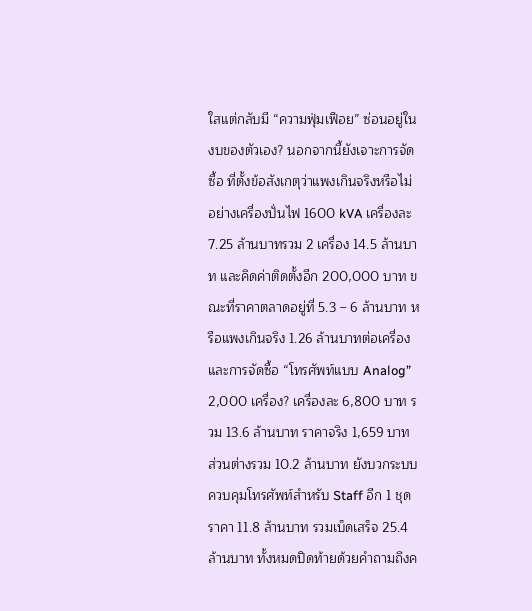ใสแต่กลับมี “ความฟุ่มเฟือย” ซ่อนอยู่ในงบของตัวเอง? นอกจากนี้ยังเจาะการจัดซื้อ ที่ตั้งข้อสังเกตุว่าแพงเกินจริงหรือไม่ อย่างเครื่องปั่นไฟ 1600 kVA เครื่องละ 7.25 ล้านบาทรวม 2 เครื่อง 14.5 ล้านบาท และคิดค่าติดตั้งอีก 200,000 บาท ขณะที่ราคาตลาดอยู่ที่ 5.3 – 6 ล้านบาท หรือแพงเกินจริง 1.26 ล้านบาทต่อเครื่อง และการจัดซื้อ “โทรศัพท์แบบ Analog” 2,000 เครื่อง? เครื่องละ 6,800 บาท รวม 13.6 ล้านบาท ราคาจริง 1,659 บาท ส่วนต่างรวม 10.2 ล้านบาท ยังบวกระบบควบคุมโทรศัพท์สำหรับ Staff อีก 1 ชุด ราคา 11.8 ล้านบาท รวมเบ็ดเสร็จ 25.4 ล้านบาท ทั้งหมดปิดท้ายด้วยคำถามถึงค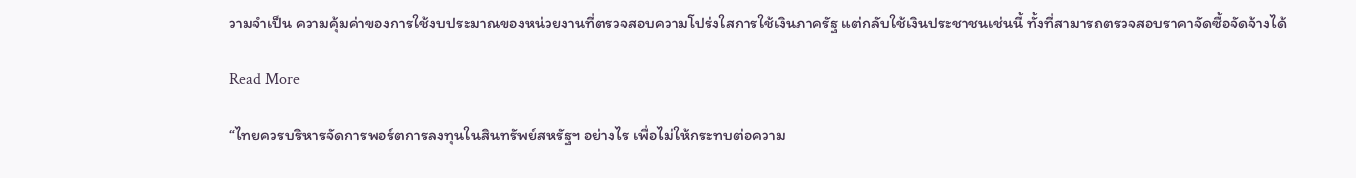วามจำเป็น ความคุ้มค่าของการใช้งบประมาณของหน่วยงานที่ตรวจสอบความโปร่งใสการใช้เงินภาครัฐ แต่กลับใช้เงินประชาชนเช่นนี้ ทั้งที่สามารถตรวจสอบราคาจัดซื้อจัดจ้างได้

Read More

“ไทยควรบริหารจัดการพอร์ตการลงทุนในสินทรัพย์สหรัฐฯ อย่างไร เพื่อไม่ให้กระทบต่อความ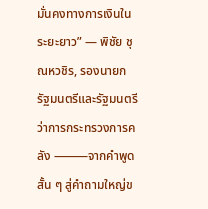มั่นคงทางการเงินในระยะยาว” — พิชัย ชุณหวชิร, รองนายกรัฐมนตรีและรัฐมนตรีว่าการกระทรวงการคลัง ⸻จากคำพูดสั้น ๆ สู่คำถามใหญ่ข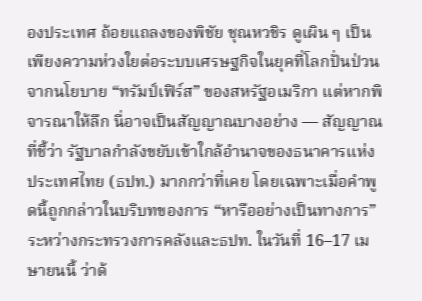องประเทศ ถ้อยแถลงของพิชัย ชุณหวชิร ดูเผิน ๆ เป็นเพียงความห่วงใยต่อระบบเศรษฐกิจในยุคที่โลกปั่นป่วนจากนโยบาย “ทรัมป์เฟิร์ส” ของสหรัฐอเมริกา แต่หากพิจารณาให้ลึก นี่อาจเป็นสัญญาณบางอย่าง — สัญญาณที่ชี้ว่า รัฐบาลกำลังขยับเข้าใกล้อำนาจของธนาคารแห่งประเทศไทย (ธปท.) มากกว่าที่เคย โดยเฉพาะเมื่อคำพูดนี้ถูกกล่าวในบริบทของการ “หารืออย่างเป็นทางการ” ระหว่างกระทรวงการคลังและธปท. ในวันที่ 16–17 เมษายนนี้ ว่าด้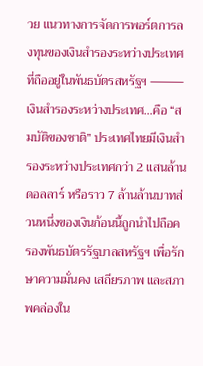วย แนวทางการจัดการพอร์ตการลงทุนของเงินสำรองระหว่างประเทศที่ถืออยู่ในพันธบัตรสหรัฐฯ ⸻เงินสำรองระหว่างประเทศ…คือ “สมบัติของชาติ” ประเทศไทยมีเงินสำรองระหว่างประเทศกว่า 2 แสนล้านดอลลาร์ หรือราว 7 ล้านล้านบาทส่วนหนึ่งของเงินก้อนนี้ถูกนำไปถือครองพันธบัตรรัฐบาลสหรัฐฯ เพื่อรักษาความมั่นคง เสถียรภาพ และสภาพคล่องใน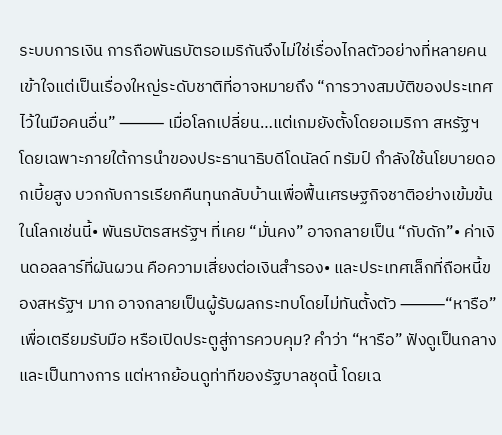ระบบการเงิน การถือพันธบัตรอเมริกันจึงไม่ใช่เรื่องไกลตัวอย่างที่หลายคนเข้าใจแต่เป็นเรื่องใหญ่ระดับชาติที่อาจหมายถึง “การวางสมบัติของประเทศไว้ในมือคนอื่น” ⸻ เมื่อโลกเปลี่ยน…แต่เกมยังตั้งโดยอเมริกา สหรัฐฯ โดยเฉพาะภายใต้การนำของประธานาธิบดีโดนัลด์ ทรัมป์ กำลังใช้นโยบายดอกเบี้ยสูง บวกกับการเรียกคืนทุนกลับบ้านเพื่อฟื้นเศรษฐกิจชาติอย่างเข้มข้น ในโลกเช่นนี้• พันธบัตรสหรัฐฯ ที่เคย “มั่นคง” อาจกลายเป็น “กับดัก”• ค่าเงินดอลลาร์ที่ผันผวน คือความเสี่ยงต่อเงินสำรอง• และประเทศเล็กที่ถือหนี้ของสหรัฐฯ มาก อาจกลายเป็นผู้รับผลกระทบโดยไม่ทันตั้งตัว ⸻“หารือ” เพื่อเตรียมรับมือ หรือเปิดประตูสู่การควบคุม? คำว่า “หารือ” ฟังดูเป็นกลางและเป็นทางการ แต่หากย้อนดูท่าทีของรัฐบาลชุดนี้ โดยเฉ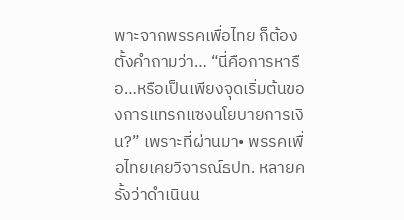พาะจากพรรคเพื่อไทย ก็ต้องตั้งคำถามว่า… “นี่คือการหารือ…หรือเป็นเพียงจุดเริ่มต้นของการแทรกแซงนโยบายการเงิน?” เพราะที่ผ่านมา• พรรคเพื่อไทยเคยวิจารณ์ธปท. หลายครั้งว่าดำเนินน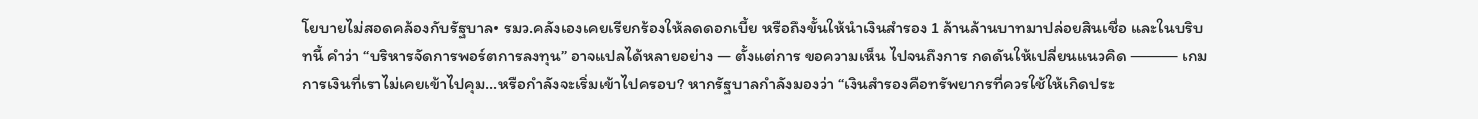โยบายไม่สอดคล้องกับรัฐบาล• รมว.คลังเองเคยเรียกร้องให้ลดดอกเบี้ย หรือถึงขั้นให้นำเงินสำรอง 1 ล้านล้านบาทมาปล่อยสินเชื่อ และในบริบทนี้ คำว่า “บริหารจัดการพอร์ตการลงทุน” อาจแปลได้หลายอย่าง — ตั้งแต่การ ขอความเห็น ไปจนถึงการ กดดันให้เปลี่ยนแนวคิด ⸻ เกมการเงินที่เราไม่เคยเข้าไปคุม…หรือกำลังจะเริ่มเข้าไปครอบ? หากรัฐบาลกำลังมองว่า “เงินสำรองคือทรัพยากรที่ควรใช้ให้เกิดประ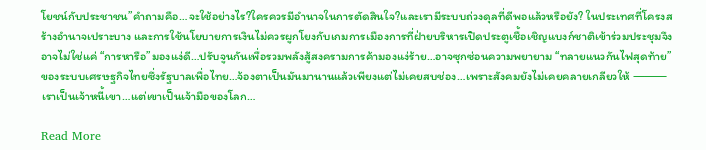โยชน์กับประชาชน”คำถามคือ…จะใช้อย่างไร?ใครควรมีอำนาจในการตัดสินใจ?และเรามีระบบถ่วงดุลที่ดีพอแล้วหรือยัง? ในประเทศที่โครงสร้างอำนาจเปราะบาง และการใช้นโยบายการเงินไม่ควรผูกโยงกับเกมการเมืองการที่ฝ่ายบริหารเปิดประตูเชื้อเชิญแบงก์ชาติเข้าร่วมประชุมจึงอาจไม่ใช่แค่ “การหารือ”มองแง่ดี…ปรับจูนกันเพื่อรวมพลังสู้สงครามการค้ามองแง่ร้าย…อาจซุกซ่อนความพยายาม “ทลายแนวกันไฟสุดท้าย” ของระบบเศรษฐกิจไทยซึ่งรัฐบาลเพื่อไทย…จ้องตาเป็นมันมานานแล้วเพียงแต่ไม่เคยสบช่อง…เพราะสังคมยังไม่เคยคลายเกลียวให้ ⸻ เราเป็นเจ้าหนี้เขา…แต่เขาเป็นเจ้ามือของโลก…

Read More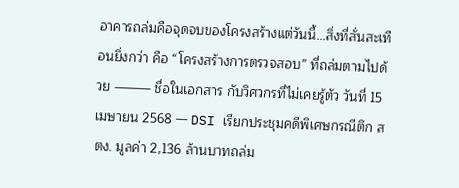อาคารถล่มคือจุดจบของโครงสร้างแต่วันนี้…สิ่งที่สั่นสะเทือนยิ่งกว่า คือ “โครงสร้างการตรวจสอบ” ที่ถล่มตามไปด้วย ⸻ ชื่อในเอกสาร กับวิศวกรที่ไม่เคยรู้ตัว วันที่ 15 เมษายน 2568 — DSI เรียกประชุมคดีพิเศษกรณีตึก สตง. มูลค่า 2,136 ล้านบาทถล่ม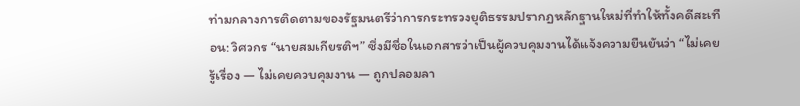ท่ามกลางการติดตามของรัฐมนตรีว่าการกระทรวงยุติธรรมปรากฏหลักฐานใหม่ที่ทำให้ทั้งคดีสะเทือน: วิศวกร “นายสมเกียรติฯ” ซึ่งมีชื่อในเอกสารว่าเป็นผู้ควบคุมงานได้แจ้งความยืนยันว่า “ไม่เคยรู้เรื่อง — ไม่เคยควบคุมงาน — ถูกปลอมลา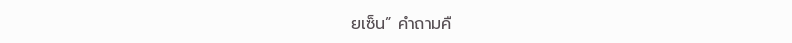ยเซ็น” คำถามคื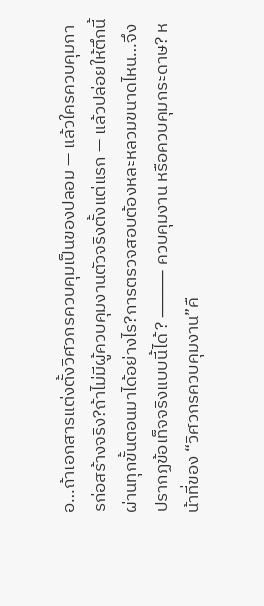อ…ถ้าเอกสารแต่งตั้งวิศวกรควบคุมเป็นของปลอม — แล้วใครควบคุมการก่อสร้างจริง?ถ้าไม่มีผู้ควบคุมงานตัวจริงตั้งแต่แรก — แล้วปล่อยให้ตึกนี้ผ่านทุกขั้นตอนมาได้อย่างไร?การตรวจสอบต้องหละหลวมขนาดไหน…จึงปรากฏข้อเท็จจริงแบบนี้ได้? ⸻ ควบคุมงาน หรือควบคุมกระดาษ? หน้าที่ของ “วิศวกรควบคุมงาน”คื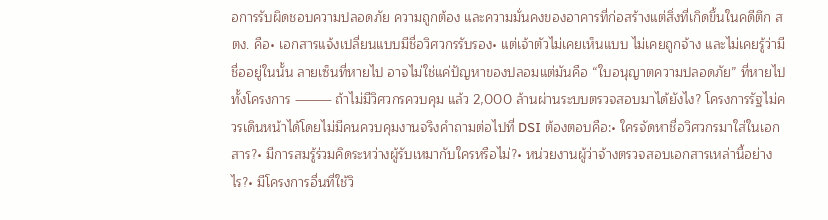อการรับผิดชอบความปลอดภัย ความถูกต้อง และความมั่นคงของอาคารที่ก่อสร้างแต่สิ่งที่เกิดขึ้นในคดีตึก สตง. คือ• เอกสารแจ้งเปลี่ยนแบบมีชื่อวิศวกรรับรอง• แต่เจ้าตัวไม่เคยเห็นแบบ ไม่เคยถูกจ้าง และไม่เคยรู้ว่ามีชื่ออยู่ในนั้น ลายเซ็นที่หายไป อาจไม่ใช่แค่ปัญหาของปลอมแต่มันคือ “ใบอนุญาตความปลอดภัย” ที่หายไปทั้งโครงการ ⸻ ถ้าไม่มีวิศวกรควบคุม แล้ว 2,000 ล้านผ่านระบบตรวจสอบมาได้ยังไง? โครงการรัฐไม่ควรเดินหน้าได้โดยไม่มีคนควบคุมงานจริงคำถามต่อไปที่ DSI ต้องตอบคือ:• ใครจัดหาชื่อวิศวกรมาใส่ในเอกสาร?• มีการสมรู้ร่วมคิดระหว่างผู้รับเหมากับใครหรือไม่?• หน่วยงานผู้ว่าจ้างตรวจสอบเอกสารเหล่านี้อย่างไร?• มีโครงการอื่นที่ใช้วิ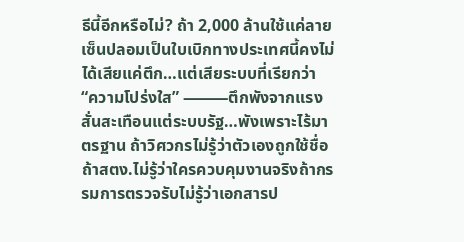ธีนี้อีกหรือไม่? ถ้า 2,000 ล้านใช้แค่ลายเซ็นปลอมเป็นใบเบิกทางประเทศนี้คงไม่ได้เสียแค่ตึก…แต่เสียระบบที่เรียกว่า “ความโปร่งใส” ⸻ตึกพังจากแรงสั่นสะเทือนแต่ระบบรัฐ…พังเพราะไร้มาตรฐาน ถ้าวิศวกรไม่รู้ว่าตัวเองถูกใช้ชื่อถ้าสตง.ไม่รู้ว่าใครควบคุมงานจริงถ้ากรรมการตรวจรับไม่รู้ว่าเอกสารป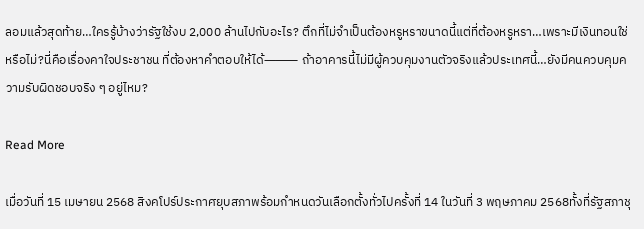ลอมแล้วสุดท้าย…ใครรู้บ้างว่ารัฐใช้งบ 2,000 ล้านไปกับอะไร? ตึกที่ไม่จำเป็นต้องหรูหราขนาดนี้แต่ที่ต้องหรูหรา…เพราะมีเงินทอนใช่หรือไม่?นี่คือเรื่องคาใจประชาชน ที่ต้องหาคำตอบให้ได้⸻ ถ้าอาคารนี้ไม่มีผู้ควบคุมงานตัวจริงแล้วประเทศนี้…ยังมีคนควบคุมความรับผิดชอบจริง ๆ อยู่ไหม?

Read More

เมื่อวันที่ 15 เมษายน 2568 สิงคโปร์ประกาศยุบสภาพร้อมกำหนดวันเลือกตั้งทั่วไปครั้งที่ 14 ในวันที่ 3 พฤษภาคม 2568ทั้งที่รัฐสภาชุ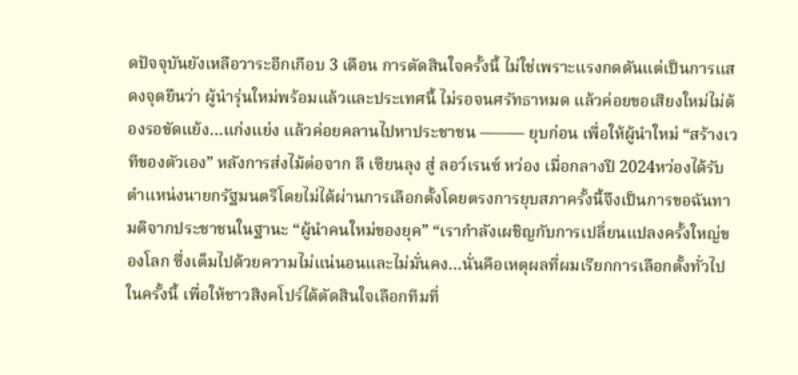ดปัจจุบันยังเหลือวาระอีกเกือบ 3 เดือน การตัดสินใจครั้งนี้ ไม่ใช่เพราะแรงกดดันแต่เป็นการแสดงจุดยืนว่า ผู้นำรุ่นใหม่พร้อมแล้วและประเทศนี้ ไม่รอจนศรัทธาหมด แล้วค่อยขอเสียงใหม่ไม่ต้องรอขัดแย้ง…แก่งแย่ง แล้วค่อยคลานไปหาประชาชน ⸻ ยุบก่อน เพื่อให้ผู้นำใหม่ “สร้างเวทีของตัวเอง” หลังการส่งไม้ต่อจาก ลี เซียนลุง สู่ ลอว์เรนซ์ หว่อง เมื่อกลางปี 2024หว่องได้รับตำแหน่งนายกรัฐมนตรีโดยไม่ได้ผ่านการเลือกตั้งโดยตรงการยุบสภาครั้งนี้จึงเป็นการขอฉันทามติจากประชาชนในฐานะ “ผู้นำคนใหม่ของยุค” “เรากำลังเผชิญกับการเปลี่ยนแปลงครั้งใหญ่ของโลก ซึ่งเต็มไปด้วยความไม่แน่นอนและไม่มั่นคง…นั่นคือเหตุผลที่ผมเรียกการเลือกตั้งทั่วไปในครั้งนี้ เพื่อให้ชาวสิงคโปร์ได้ตัดสินใจเลือกทีมที่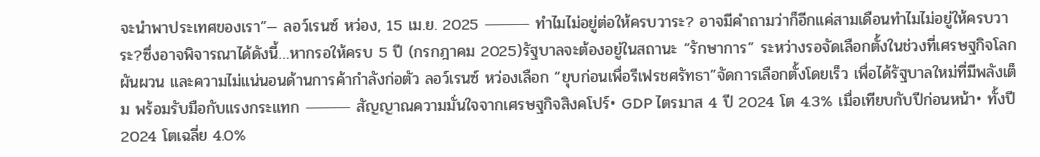จะนำพาประเทศของเรา”— ลอว์เรนซ์ หว่อง, 15 เม.ย. 2025 ⸻ ทำไมไม่อยู่ต่อให้ครบวาระ? อาจมีคำถามว่าก็อีกแค่สามเดือนทำไมไม่อยู่ให้ครบวาระ?ซึ่งอาจพิจารณาได้ดังนี้…หากรอให้ครบ 5 ปี (กรกฎาคม 2025)รัฐบาลจะต้องอยู่ในสถานะ “รักษาการ” ระหว่างรอจัดเลือกตั้งในช่วงที่เศรษฐกิจโลกผันผวน และความไม่แน่นอนด้านการค้ากำลังก่อตัว ลอว์เรนซ์ หว่องเลือก “ยุบก่อนเพื่อรีเฟรชศรัทธา”จัดการเลือกตั้งโดยเร็ว เพื่อได้รัฐบาลใหม่ที่มีพลังเต็ม พร้อมรับมือกับแรงกระแทก ⸻ สัญญาณความมั่นใจจากเศรษฐกิจสิงคโปร์• GDP ไตรมาส 4 ปี 2024 โต 4.3% เมื่อเทียบกับปีก่อนหน้า• ทั้งปี 2024 โตเฉลี่ย 4.0%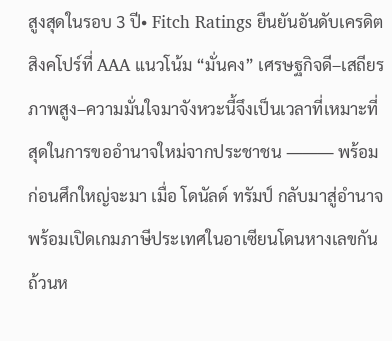สูงสุดในรอบ 3 ปี• Fitch Ratings ยืนยันอันดับเครดิตสิงคโปร์ที่ AAA แนวโน้ม “มั่นคง” เศรษฐกิจดี–เสถียรภาพสูง–ความมั่นใจมาจังหวะนี้จึงเป็นเวลาที่เหมาะที่สุดในการขออำนาจใหม่จากประชาชน ⸻ พร้อมก่อนศึกใหญ่จะมา เมื่อ โดนัลด์ ทรัมป์ กลับมาสู่อำนาจ พร้อมเปิดเกมภาษีประเทศในอาเซียนโดนหางเลขกันถ้วนห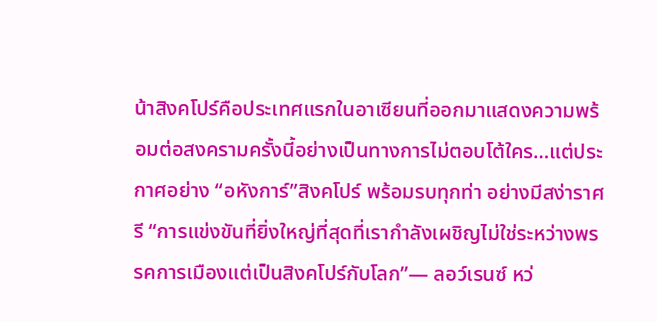น้าสิงคโปร์คือประเทศแรกในอาเซียนที่ออกมาแสดงความพร้อมต่อสงครามครั้งนี้อย่างเป็นทางการไม่ตอบโต้ใคร…แต่ประกาศอย่าง “อหังการ์”สิงคโปร์ พร้อมรบทุกท่า อย่างมีสง่าราศรี “การแข่งขันที่ยิ่งใหญ่ที่สุดที่เรากำลังเผชิญไม่ใช่ระหว่างพรรคการเมืองแต่เป็นสิงคโปร์กับโลก”— ลอว์เรนซ์ หว่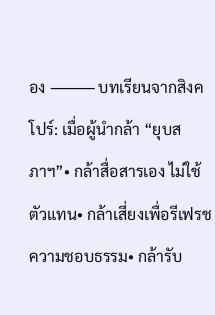อง ⸻ บทเรียนจากสิงคโปร์: เมื่อผู้นำกล้า “ยุบสภาฯ”• กล้าสื่อสารเอง ไม่ใช้ตัวแทน• กล้าเสี่ยงเพื่อรีเฟรชความชอบธรรม• กล้ารับ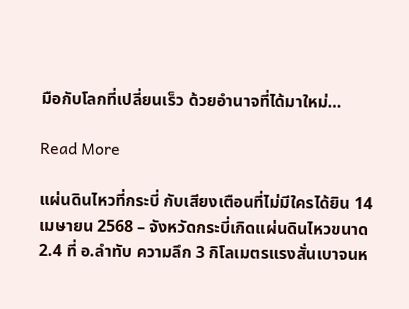มือกับโลกที่เปลี่ยนเร็ว ด้วยอำนาจที่ได้มาใหม่…

Read More

แผ่นดินไหวที่กระบี่ กับเสียงเตือนที่ไม่มีใครได้ยิน 14 เมษายน 2568 – จังหวัดกระบี่เกิดแผ่นดินไหวขนาด 2.4 ที่ อ.ลำทับ ความลึก 3 กิโลเมตรแรงสั่นเบาจนห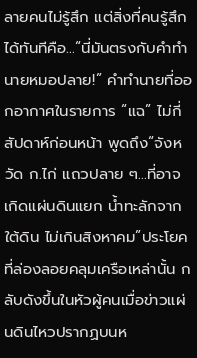ลายคนไม่รู้สึก แต่สิ่งที่คนรู้สึกได้ทันทีคือ…“นี่มันตรงกับคำทำนายหมอปลาย!” คำทำนายที่ออกอากาศในรายการ “แฉ” ไม่กี่สัปดาห์ก่อนหน้า พูดถึง“จังหวัด ก.ไก่ แถวปลาย ๆ…ที่อาจเกิดแผ่นดินแยก น้ำทะลักจากใต้ดิน ไม่เกินสิงหาคม”ประโยคที่ล่องลอยคลุมเครือเหล่านั้น กลับดังขึ้นในหัวผู้คนเมื่อข่าวแผ่นดินไหวปรากฏบนห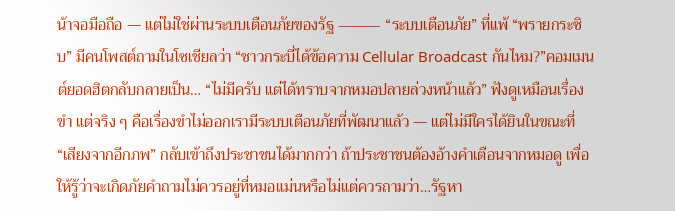น้าจอมือถือ — แต่ไม่ใช่ผ่านระบบเตือนภัยของรัฐ ⸻ “ระบบเตือนภัย” ที่แพ้ “พรายกระซิบ” มีคนโพสต์ถามในโซเชียลว่า “ชาวกระบี่ได้ข้อความ Cellular Broadcast กันไหม?”คอมเมนต์ยอดฮิตกลับกลายเป็น… “ไม่มีครับ แต่ได้ทราบจากหมอปลายล่วงหน้าแล้ว” ฟังดูเหมือนเรื่องขำ แต่จริง ๆ คือเรื่องขำไม่ออกเรามีระบบเตือนภัยที่พัฒนาแล้ว — แต่ไม่มีใครได้ยินในขณะที่ “เสียงจากอีกภพ” กลับเข้าถึงประชาชนได้มากกว่า ถ้าประชาชนต้องอ้างคำเตือนจากหมอดู เพื่อให้รู้ว่าจะเกิดภัยคำถามไม่ควรอยู่ที่หมอแม่นหรือไม่แต่ควรถามว่า…รัฐหา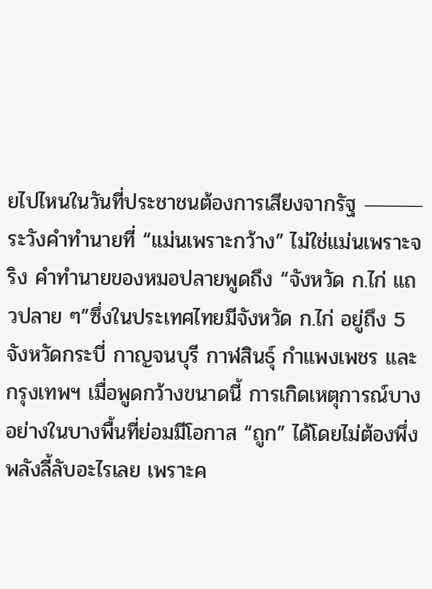ยไปไหนในวันที่ประชาชนต้องการเสียงจากรัฐ ⸻ระวังคำทำนายที่ “แม่นเพราะกว้าง” ไม่ใช่แม่นเพราะจริง คำทำนายของหมอปลายพูดถึง “จังหวัด ก.ไก่ แถวปลาย ๆ”ซึ่งในประเทศไทยมีจังหวัด ก.ไก่ อยู่ถึง 5 จังหวัดกระบี่ กาญจนบุรี กาฬสินธุ์ กำแพงเพชร และกรุงเทพฯ เมื่อพูดกว้างขนาดนี้ การเกิดเหตุการณ์บางอย่างในบางพื้นที่ย่อมมีโอกาส “ถูก” ได้โดยไม่ต้องพึ่งพลังลี้ลับอะไรเลย เพราะค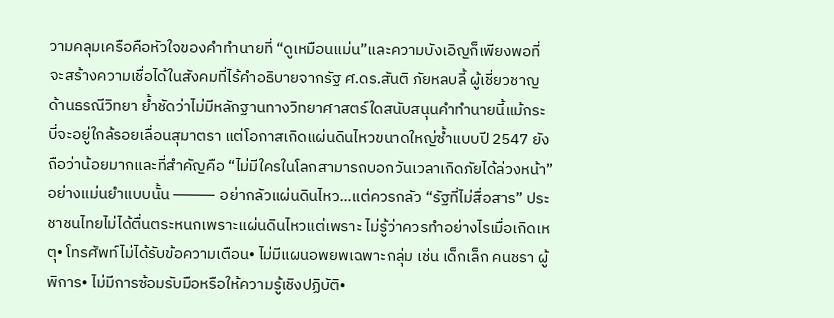วามคลุมเครือคือหัวใจของคำทำนายที่ “ดูเหมือนแม่น”และความบังเอิญก็เพียงพอที่จะสร้างความเชื่อได้ในสังคมที่ไร้คำอธิบายจากรัฐ ศ.ดร.สันติ ภัยหลบลี้ ผู้เชี่ยวชาญด้านธรณีวิทยา ย้ำชัดว่าไม่มีหลักฐานทางวิทยาศาสตร์ใดสนับสนุนคำทำนายนี้แม้กระบี่จะอยู่ใกล้รอยเลื่อนสุมาตรา แต่โอกาสเกิดแผ่นดินไหวขนาดใหญ่ซ้ำแบบปี 2547 ยังถือว่าน้อยมากและที่สำคัญคือ “ไม่มีใครในโลกสามารถบอกวันเวลาเกิดภัยได้ล่วงหน้า” อย่างแม่นยำแบบนั้น ⸻ อย่ากลัวแผ่นดินไหว…แต่ควรกลัว “รัฐที่ไม่สื่อสาร” ประชาชนไทยไม่ได้ตื่นตระหนกเพราะแผ่นดินไหวแต่เพราะ ไม่รู้ว่าควรทำอย่างไรเมื่อเกิดเหตุ• โทรศัพท์ไม่ได้รับข้อความเตือน• ไม่มีแผนอพยพเฉพาะกลุ่ม เช่น เด็กเล็ก คนชรา ผู้พิการ• ไม่มีการซ้อมรับมือหรือให้ความรู้เชิงปฏิบัติ•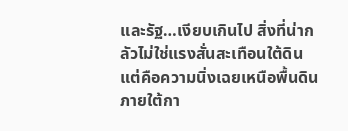และรัฐ…เงียบเกินไป สิ่งที่น่ากลัวไม่ใช่แรงสั่นสะเทือนใต้ดินแต่คือความนิ่งเฉยเหนือพื้นดินภายใต้กา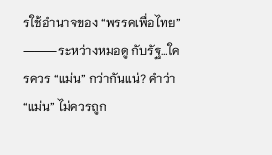รใช้อำนาจของ “พรรคเพื่อไทย” ⸻ระหว่างหมอดู กับรัฐ…ใครควร “แม่น” กว่ากันแน่? คำว่า “แม่น” ไม่ควรถูก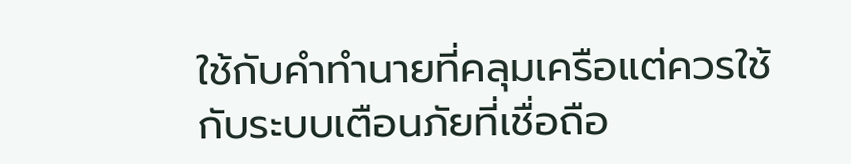ใช้กับคำทำนายที่คลุมเครือแต่ควรใช้กับระบบเตือนภัยที่เชื่อถือ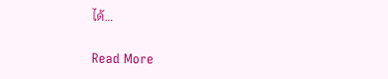ได้…

Read More